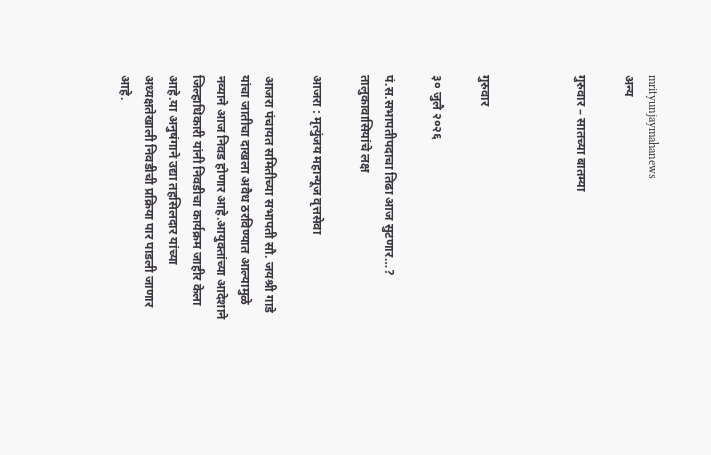mrityunjaymahanews
अन्य

गुरुवार – सातच्या बातम्या



गुरुवार

३० जुलै २०२६

पं.स.सभापतीपदाचा तिढा आज सुटणार…?
तालुकावासियांचे लक्ष

आजरा : मृत्युंजय महान्यूज वृत्तसेवा

आजरा पंचायत समितीच्या सभापती सौ. जयश्री गाडे यांचा जातीचा दाखला अवैध ठरविण्यात आल्यामुळे नव्याने आज निवड होणार आहे.आयुक्तांच्या आदेशाने जिल्हाधिकारी यांनी निवडीचा कार्यक्रम जाहीर केला आहे.या अनुषंगाने उद्या तहसिलदार यांच्या अध्यक्षतेखाली निवडीची प्रक्रिया पार पाडली जाणार आहे.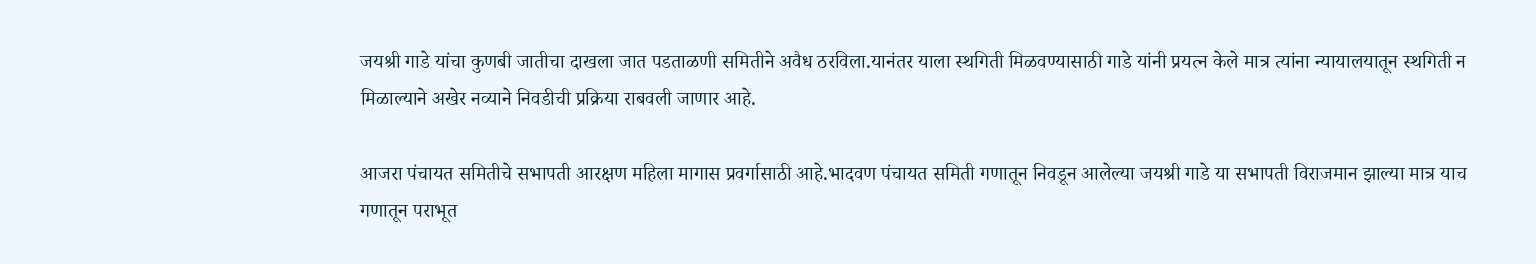जयश्री गाडे यांचा कुणबी जातीचा दाखला जात पडताळणी समितीने अवैध ठरविला.यानंतर याला स्थगिती मिळवण्यासाठी गाडे यांनी प्रयत्न केले मात्र त्यांना न्यायालयातून स्थगिती न मिळाल्याने अखेर नव्याने निवडीची प्रक्रिया राबवली जाणार आहे.

आजरा पंचायत समितीचे सभापती आरक्षण महिला मागास प्रवर्गासाठी आहे.भादवण पंचायत समिती गणातून निवडून आलेल्या जयश्री गाडे या सभापती विराजमान झाल्या मात्र याच गणातून पराभूत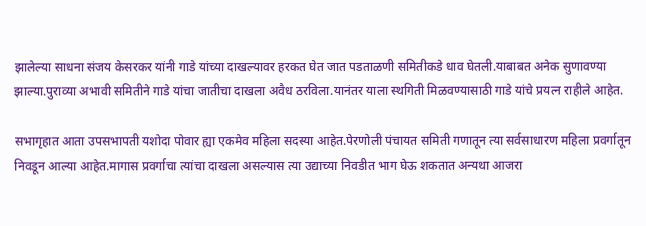झालेल्या साधना संजय केसरकर यांनी गाडे यांच्या दाखल्यावर हरकत घेत जात पडताळणी समितीकडे धाव घेतली.याबाबत अनेक सुणावण्या झाल्या.पुराव्या अभावी समितीने गाडे यांचा जातीचा दाखला अवैध ठरविला.यानंतर याला स्थगिती मिळवण्यासाठी गाडे यांचे प्रयत्न राहीले आहेत.

सभागृहात आता उपसभापती यशोदा पोवार ह्या एकमेव महिला सदस्या आहेत.पेरणोली पंचायत समिती गणातून त्या सर्वसाधारण महिला प्रवर्गातून निवडून आल्या आहेत.मागास प्रवर्गाचा त्यांचा दाखला असल्यास त्या उद्याच्या निवडीत भाग घेऊ शकतात अन्यथा आजरा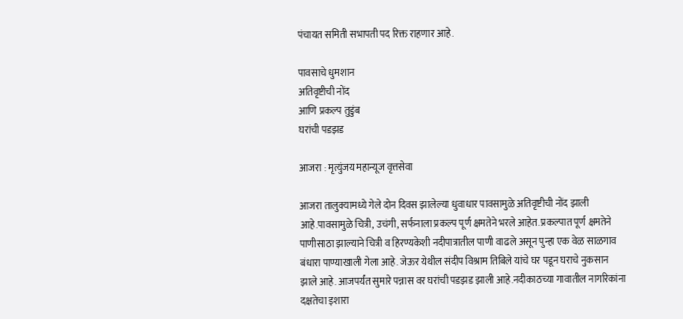पंचायत समिती सभापती पद रिक्त राहणार आहे.

पावसाचे धुमशान
अतिवृष्टीची नोंद
आणि प्रकल्प तुडुंब
घरांची पडझड

आजरा : मृत्युंजय महान्यूज वृत्तसेवा

आजरा तालुक्यामध्ये गेले दोन दिवस झालेल्या धुवाधार पावसामुळे अतिवृष्टीची नोंद झाली आहे.पावसामुळे चित्री, उचंगी, सर्फनाला प्रकल्प पूर्ण क्षमतेने भरले आहेत. प्रकल्पात पूर्ण क्षमतेने पाणीसाठा झाल्याने चित्री व हिरण्यकेशी नदीपात्रातील पाणी वाढले असून पुन्हा एक वेळ साळगाव बंधारा पाण्याखाली गेला आहे. जेऊर येथील संदीप विश्राम तिबिले यांचे घर पडून घराचे नुकसान झाले आहे. आजपर्यंत सुमारे पन्नास वर घरांची पडझड झाली आहे.नदीकाठच्या गावातील नागरिकांना दक्षतेचा इशारा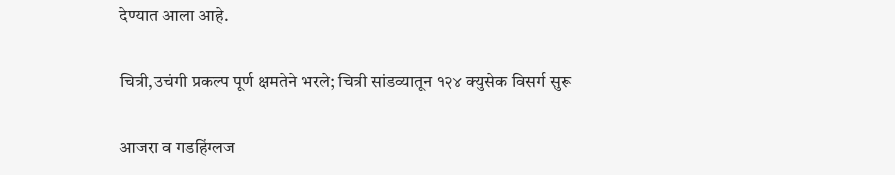देण्यात आला आहे.

चित्री,उचंगी प्रकल्प पूर्ण क्षमतेने भरले; चित्री सांडव्यातून १२४ क्युसेक विसर्ग सुरू

आजरा व गडहिंग्लज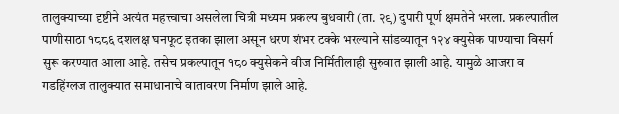तालुक्याच्या दृष्टीने अत्यंत महत्त्वाचा असलेला चित्री मध्यम प्रकल्प बुधवारी (ता. २९) दुपारी पूर्ण क्षमतेने भरला. प्रकल्पातील पाणीसाठा १८८६ दशलक्ष घनफूट इतका झाला असून धरण शंभर टक्के भरल्याने सांडव्यातून १२४ क्युसेक पाण्याचा विसर्ग सुरू करण्यात आला आहे. तसेच प्रकल्पातून १८० क्युसेकने वीज निर्मितीलाही सुरुवात झाली आहे. यामुळे आजरा व गडहिंग्लज तालुक्यात समाधानाचे वातावरण निर्माण झाले आहे.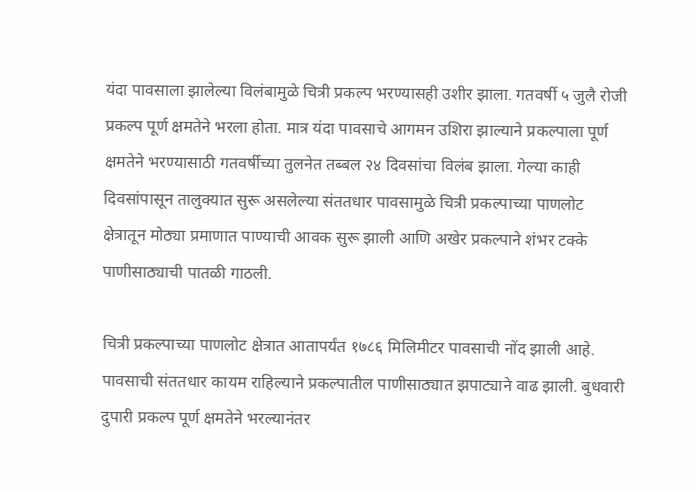यंदा पावसाला झालेल्या विलंबामुळे चित्री प्रकल्प भरण्यासही उशीर झाला. गतवर्षी ५ जुलै रोजी प्रकल्प पूर्ण क्षमतेने भरला होता. मात्र यंदा पावसाचे आगमन उशिरा झाल्याने प्रकल्पाला पूर्ण क्षमतेने भरण्यासाठी गतवर्षीच्या तुलनेत तब्बल २४ दिवसांचा विलंब झाला. गेल्या काही दिवसांपासून तालुक्यात सुरू असलेल्या संततधार पावसामुळे चित्री प्रकल्पाच्या पाणलोट क्षेत्रातून मोठ्या प्रमाणात पाण्याची आवक सुरू झाली आणि अखेर प्रकल्पाने शंभर टक्के पाणीसाठ्याची पातळी गाठली.

चित्री प्रकल्पाच्या पाणलोट क्षेत्रात आतापर्यंत १७८६ मिलिमीटर पावसाची नोंद झाली आहे. पावसाची संततधार कायम राहिल्याने प्रकल्पातील पाणीसाठ्यात झपाट्याने वाढ झाली. बुधवारी दुपारी प्रकल्प पूर्ण क्षमतेने भरल्यानंतर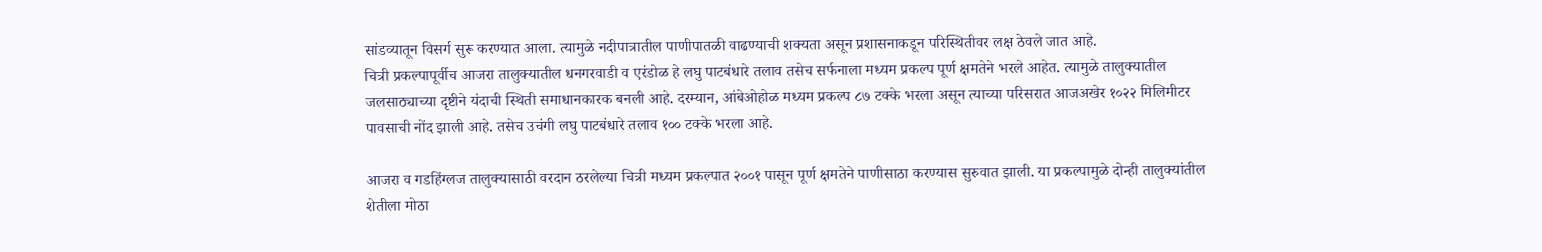सांडव्यातून विसर्ग सुरू करण्यात आला. त्यामुळे नदीपात्रातील पाणीपातळी वाढण्याची शक्यता असून प्रशासनाकडून परिस्थितीवर लक्ष ठेवले जात आहे.
चित्री प्रकल्पापूर्वीच आजरा तालुक्यातील धनगरवाडी व एरंडोळ हे लघु पाटबंधारे तलाव तसेच सर्फनाला मध्यम प्रकल्प पूर्ण क्षमतेने भरले आहेत. त्यामुळे तालुक्यातील जलसाठ्याच्या दृष्टीने यंदाची स्थिती समाधानकारक बनली आहे. दरम्यान, आंबेओहोळ मध्यम प्रकल्प ८७ टक्के भरला असून त्याच्या परिसरात आजअखेर १०२२ मिलिमीटर पावसाची नोंद झाली आहे. तसेच उचंगी लघु पाटबंधारे तलाव १०० टक्के भरला आहे.

आजरा व गडहिंग्लज तालुक्यासाठी वरदान ठरलेल्या चित्री मध्यम प्रकल्पात २००१ पासून पूर्ण क्षमतेने पाणीसाठा करण्यास सुरुवात झाली. या प्रकल्पामुळे दोन्ही तालुक्यांतील शेतीला मोठा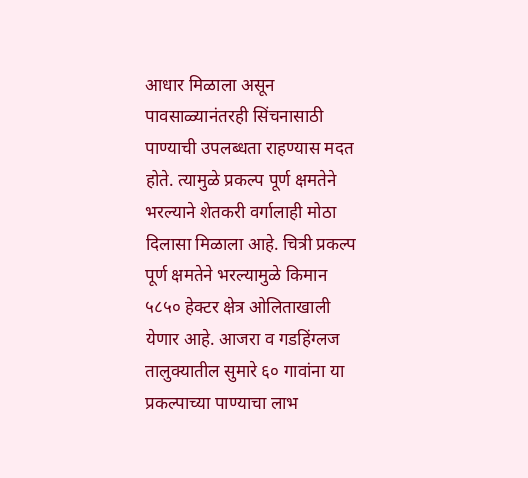आधार मिळाला असून पावसाळ्यानंतरही सिंचनासाठी पाण्याची उपलब्धता राहण्यास मदत होते. त्यामुळे प्रकल्प पूर्ण क्षमतेने भरल्याने शेतकरी वर्गालाही मोठा दिलासा मिळाला आहे. चित्री प्रकल्प पूर्ण क्षमतेने भरल्यामुळे किमान ५८५० हेक्टर क्षेत्र ओलिताखाली येणार आहे. आजरा व गडहिंग्लज तालुक्यातील सुमारे ६० गावांना या प्रकल्पाच्या पाण्याचा लाभ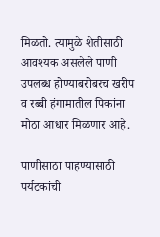मिळतो. त्यामुळे शेतीसाठी आवश्यक असलेले पाणी उपलब्ध होण्याबरोबरच खरीप व रब्बी हंगामातील पिकांना मोठा आधार मिळणार आहे.

पाणीसाठा पाहण्यासाठी पर्यटकांची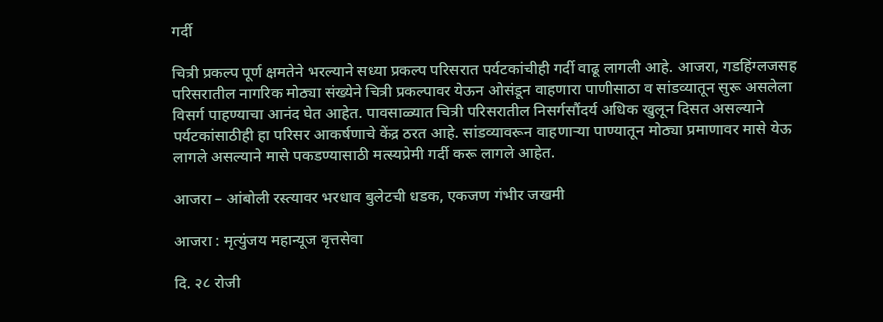गर्दी

चित्री प्रकल्प पूर्ण क्षमतेने भरल्याने सध्या प्रकल्प परिसरात पर्यटकांचीही गर्दी वाढू लागली आहे. आजरा, गडहिंग्लजसह परिसरातील नागरिक मोठ्या संख्येने चित्री प्रकल्पावर येऊन ओसंडून वाहणारा पाणीसाठा व सांडव्यातून सुरू असलेला विसर्ग पाहण्याचा आनंद घेत आहेत. पावसाळ्यात चित्री परिसरातील निसर्गसौंदर्य अधिक खुलून दिसत असल्याने पर्यटकांसाठीही हा परिसर आकर्षणाचे केंद्र ठरत आहे. सांडव्यावरून वाहणाऱ्या पाण्यातून मोठ्या प्रमाणावर मासे येऊ लागले असल्याने मासे पकडण्यासाठी मत्स्यप्रेमी गर्दी करू लागले आहेत.

आजरा – आंबोली रस्त्यावर भरधाव बुलेटची धडक, एकजण गंभीर जखमी

आजरा : मृत्युंजय महान्यूज वृत्तसेवा

दि. २८ रोजी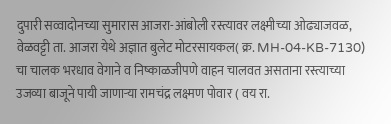दुपारी सव्वादोनच्या सुमारास आजरा-आंबोली रस्त्यावर लक्ष्मीच्या ओढ्याजवळ, वेळवट्टी ता. आजरा येथे अज्ञात बुलेट मोटरसायकल( क्र. MH-04-KB-7130) चा चालक भरधाव वेगाने व निष्काळजीपणे वाहन चालवत असताना रस्त्याच्या उजव्या बाजूने पायी जाणाऱ्या रामचंद्र लक्ष्मण पोवार ( वय रा.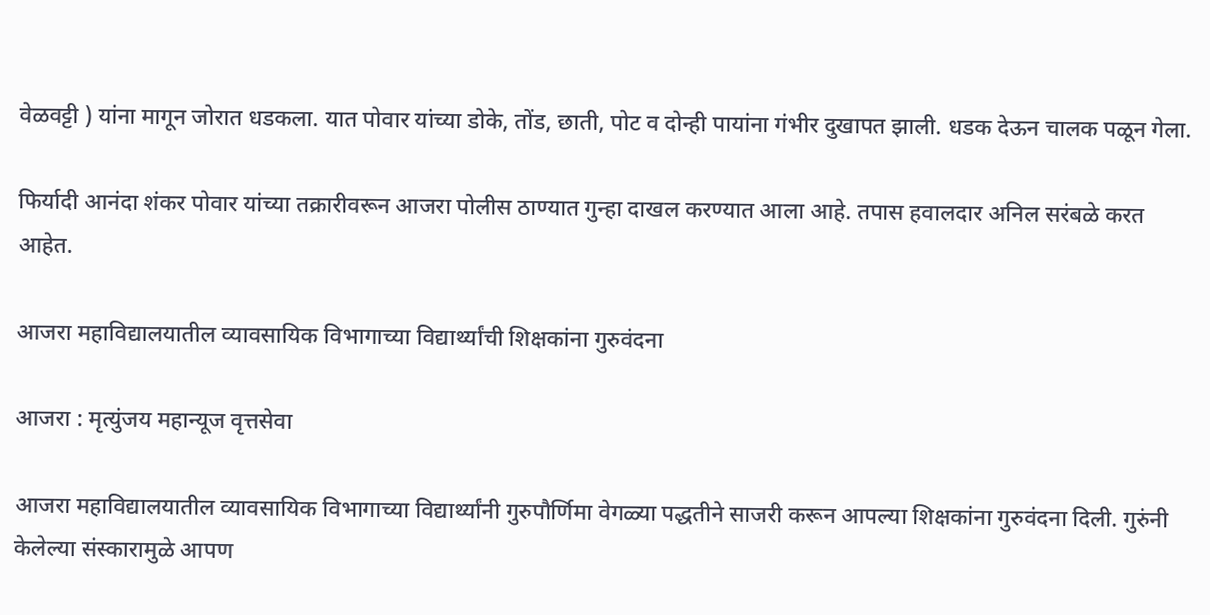वेळवट्टी ) यांना मागून जोरात धडकला. यात पोवार यांच्या डोके, तोंड, छाती, पोट व दोन्ही पायांना गंभीर दुखापत झाली. धडक देऊन चालक पळून गेला.

फिर्यादी आनंदा शंकर पोवार यांच्या तक्रारीवरून आजरा पोलीस ठाण्यात गुन्हा दाखल करण्यात आला आहे. तपास हवालदार अनिल सरंबळे करत आहेत.

आजरा महाविद्यालयातील व्यावसायिक विभागाच्या विद्यार्थ्यांची शिक्षकांना गुरुवंदना

आजरा : मृत्युंजय महान्यूज वृत्तसेवा

आजरा महाविद्यालयातील व्यावसायिक विभागाच्या विद्यार्थ्यांनी गुरुपौर्णिमा वेगळ्या पद्धतीने साजरी करून आपल्या शिक्षकांना गुरुवंदना दिली. गुरुंनी केलेल्या संस्कारामुळे आपण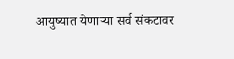आयुष्यात येणाऱ्या सर्व संकटावर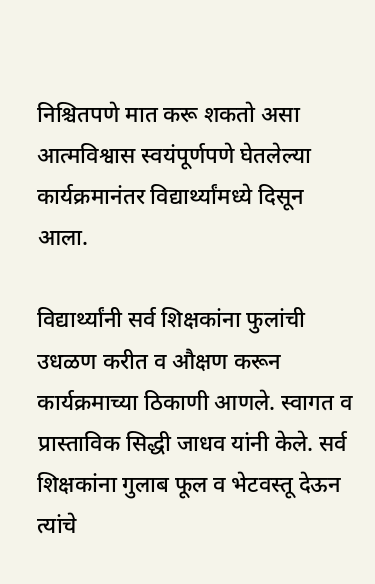निश्चितपणे मात करू शकतो असा आत्मविश्वास स्वयंपूर्णपणे घेतलेल्या कार्यक्रमानंतर विद्यार्थ्यांमध्ये दिसून आला.

विद्यार्थ्यांनी सर्व शिक्षकांना फुलांची उधळण करीत व औक्षण करून कार्यक्रमाच्या ठिकाणी आणले. स्वागत व प्रास्ताविक सिद्धी जाधव यांनी केले. सर्व शिक्षकांना गुलाब फूल व भेटवस्तू देऊन त्यांचे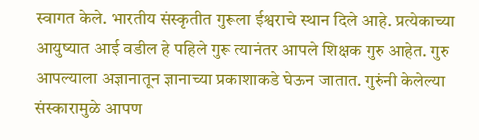स्वागत केले. भारतीय संस्कृतीत गुरूला ईश्वराचे स्थान दिले आहे. प्रत्येकाच्या आयुष्यात आई वडील हे पहिले गुरू त्यानंतर आपले शिक्षक गुरु आहेत. गुरु आपल्याला अज्ञानातून ज्ञानाच्या प्रकाशाकडे घेऊन जातात. गुरुंनी केलेल्या संस्कारामुळे आपण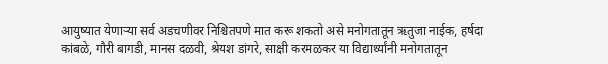आयुष्यात येणाऱ्या सर्व अडचणीवर निश्चितपणे मात करू शकतो असे मनोगतातून ऋतुजा नाईक, हर्षदा कांबळे, गौरी बागडी, मानस दळवी, श्रेयश डांगरे, साक्षी करमळकर या विद्यार्थ्यांनी मनोगतातून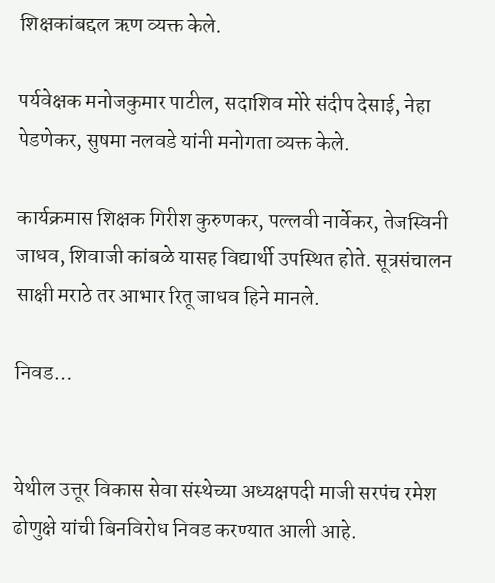शिक्षकांबद्दल ऋण व्यक्त केले.

पर्यवेक्षक मनोजकुमार पाटील, सदाशिव मोरे संदीप देसाई, नेहा पेडणेकर, सुषमा नलवडे यांनी मनोगता व्यक्त केले.

कार्यक्रमास शिक्षक गिरीश कुरुणकर, पल्लवी नार्वेकर, तेजस्विनी जाधव, शिवाजी कांबळे यासह विद्यार्थी उपस्थित होते. सूत्रसंचालन साक्षी मराठे तर आभार रितू जाधव हिने मानले.

निवड…


येथील उत्तूर विकास सेवा संस्थेच्या अध्यक्षपदी माजी सरपंच रमेश ढोणुक्षे यांची बिनविरोध निवड करण्यात आली आहे.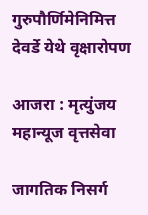गुरुपौर्णिमेनिमित्त देवर्डे येथे वृक्षारोपण

आजरा : मृत्युंजय महान्यूज वृत्तसेवा

जागतिक निसर्ग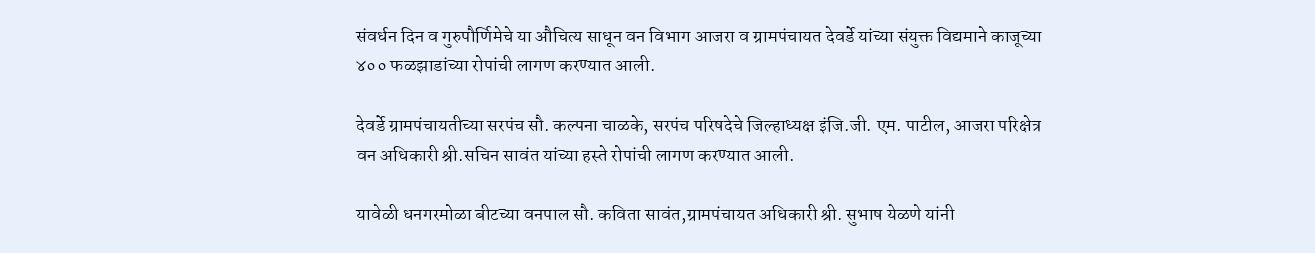संवर्धन दिन व गुरुपौर्णिमेचे या औचित्य साधून वन विभाग आजरा व ग्रामपंचायत देवर्डे यांच्या संयुक्त विद्यमाने काजूच्या ४०० फळझाडांच्या रोपांची लागण करण्यात आली.

देवर्डे ग्रामपंचायतीच्या सरपंच सौ. कल्पना चाळके, सरपंच परिषदेचे जिल्हाध्यक्ष इंजि.जी. एम. पाटील, आजरा परिक्षेत्र वन अधिकारी श्री.सचिन सावंत यांच्या हस्ते रोपांची लागण करण्यात आली.

यावेळी धनगरमोळा बीटच्या वनपाल सौ. कविता सावंत,ग्रामपंचायत अधिकारी श्री. सुभाष येळणे यांनी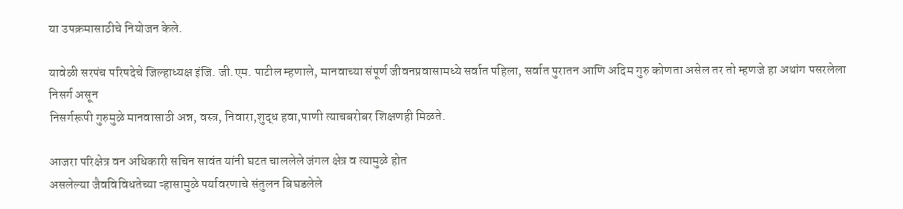या उपक्रमासाठीचे नियोजन केले.

यावेळी सरपंच परिषदेचे जिल्हाध्यक्ष इंजि. जी.एम. पाटील म्हणाले, मानवाच्या संपूर्ण जीवनप्रवासामध्ये सर्वात पहिला, सर्वात पुरातन आणि अदिम गुरु कोणता असेल तर तो म्हणजे हा अथांग पसरलेला निसर्ग असून
निसर्गरूपी गुरुमुळे मानवासाठी अन्न, वस्त्र, निवारा,शुद्ध हवा,पाणी त्याचबरोबर शिक्षणही मिळते.

आजरा परिक्षेत्र वन अधिकारी सचिन सावंत यांनी घटत चाललेले जंगल क्षेत्र व त्यामुळे होत
असलेल्या जैवविविधतेच्या ऱ्हासामुळे पर्यावरणाचे संतुलन बिघडलेले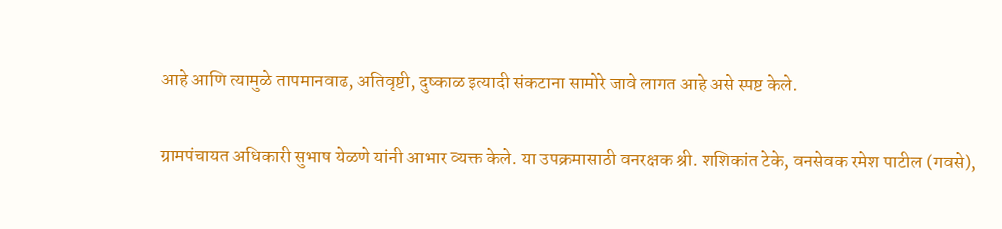आहे आणि त्यामुळे तापमानवाढ, अतिवृष्टी, दुष्काळ इत्यादी संकटाना सामोरे जावे लागत आहे असे स्पष्ट केले.

ग्रामपंचायत अधिकारी सुभाष येळणे यांनी आभार व्यक्त केले. या उपक्रमासाठी वनरक्षक श्री. शशिकांत टेके, वनसेवक रमेश पाटील (गवसे),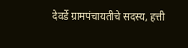देवर्डे ग्रामपंचायतीचे सदस्य, हत्ती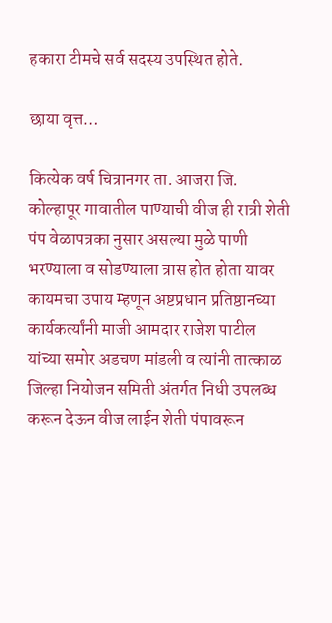हकारा टीमचे सर्व सदस्य उपस्थित होते.

छाया वृत्त…

कित्येक वर्ष चित्रानगर ता. आजरा जि. कोल्हापूर गावातील पाण्याची वीज ही रात्री शेती पंप वेळापत्रका नुसार असल्या मुळे पाणी भरण्याला व सोडण्याला त्रास होत होता यावर कायमचा उपाय म्हणून अष्टप्रधान प्रतिष्ठानच्या कार्यकर्त्यांनी माजी आमदार राजेश पाटील यांच्या समोर अडचण मांडली व त्यांनी तात्काळ जिल्हा नियोजन समिती अंतर्गत निधी उपलब्ध करून देऊन वीज लाईन शेती पंपावरून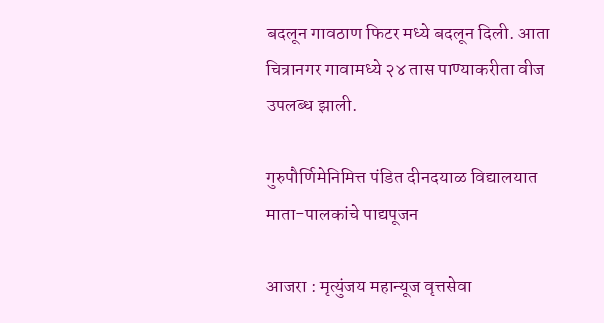बदलून गावठाण फिटर मध्ये बदलून दिली. आता चित्रानगर गावामध्ये २४ तास पाण्याकरीता वीज उपलब्ध झाली.

गुरुपौर्णिमेनिमित्त पंडित दीनदयाळ विद्यालयात माता-पालकांचे पाद्यपूजन

आजरा : मृत्युंजय महान्यूज वृत्तसेवा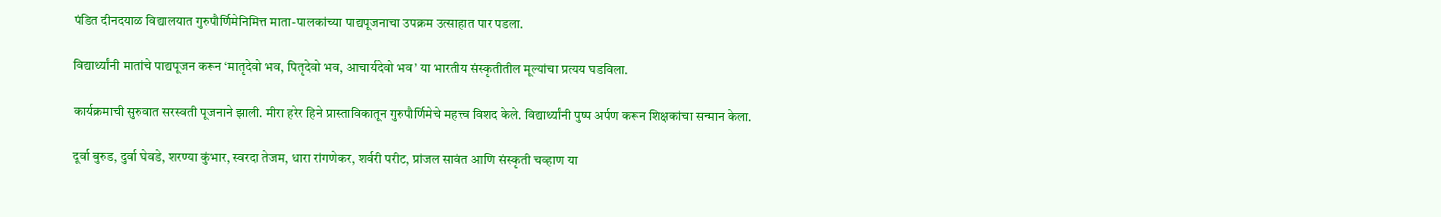पंडित दीनदयाळ विद्यालयात गुरुपौर्णिमेनिमित्त माता-पालकांच्या पाद्यपूजनाचा उपक्रम उत्साहात पार पडला.

विद्यार्थ्यांनी मातांचे पाद्यपूजन करून ‘मातृदेवो भव, पितृदेवो भव, आचार्यदेवो भव’ या भारतीय संस्कृतीतील मूल्यांचा प्रत्यय घडविला.

कार्यक्रमाची सुरुवात सरस्वती पूजनाने झाली. मीरा हरेर हिने प्रास्ताविकातून गुरुपौर्णिमेचे महत्त्व विशद केले. विद्यार्थ्यांनी पुष्प अर्पण करून शिक्षकांचा सन्मान केला.

दूर्वा बुरुड, दुर्वा घेवडे, शरण्या कुंभार, स्वरदा तेजम, धारा रांगणेकर, शर्वरी परीट, प्रांजल सावंत आणि संस्कृती चव्हाण या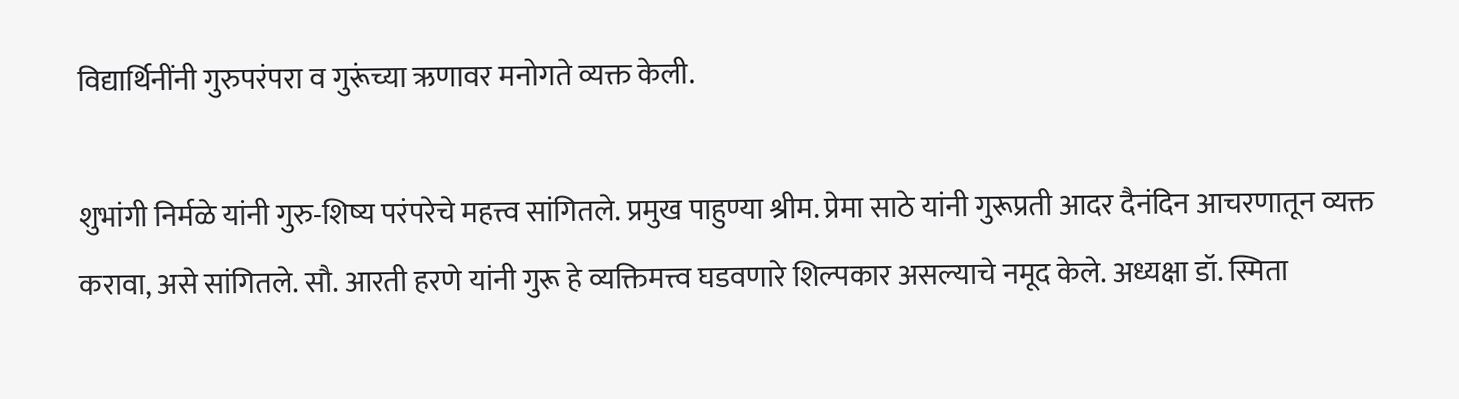विद्यार्थिनींनी गुरुपरंपरा व गुरूंच्या ऋणावर मनोगते व्यक्त केली.

शुभांगी निर्मळे यांनी गुरु-शिष्य परंपरेचे महत्त्व सांगितले. प्रमुख पाहुण्या श्रीम. प्रेमा साठे यांनी गुरूप्रती आदर दैनंदिन आचरणातून व्यक्त करावा, असे सांगितले. सौ. आरती हरणे यांनी गुरू हे व्यक्तिमत्त्व घडवणारे शिल्पकार असल्याचे नमूद केले. अध्यक्षा डॉ. स्मिता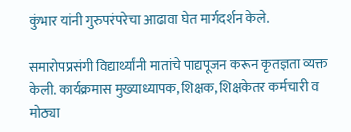कुंभार यांनी गुरुपरंपरेचा आढावा घेत मार्गदर्शन केले.

समारोपप्रसंगी विद्यार्थ्यांनी मातांचे पाद्यपूजन करून कृतज्ञता व्यक्त केली. कार्यक्रमास मुख्याध्यापक, शिक्षक, शिक्षकेतर कर्मचारी व मोठ्या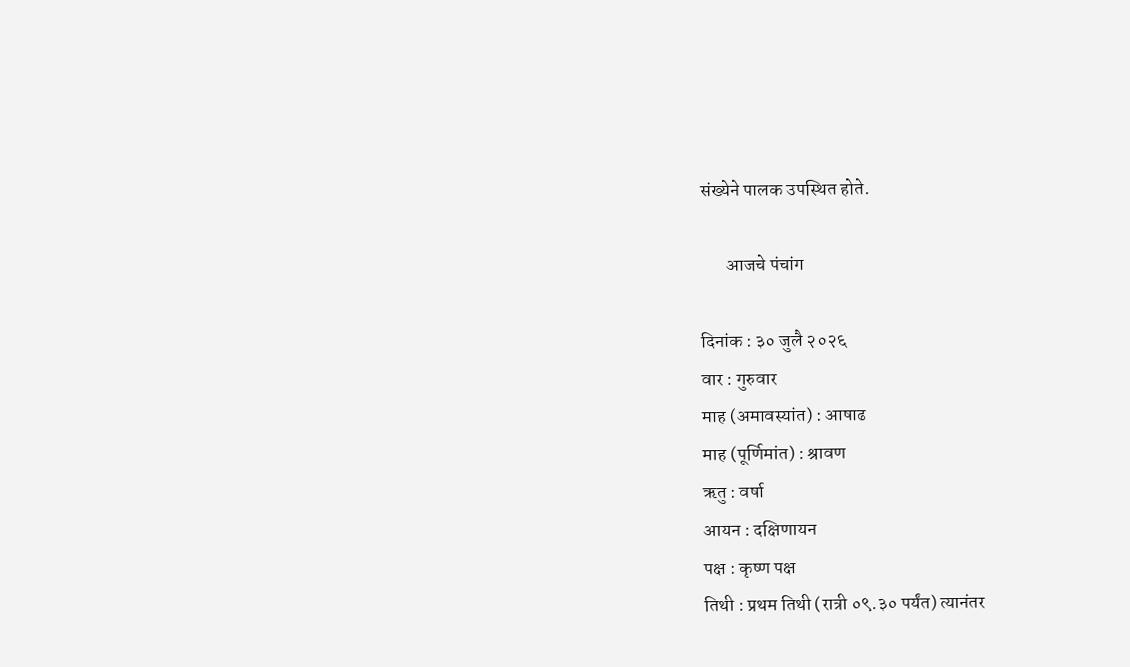संख्येने पालक उपस्थित होते.

       आजचे पंचांग

दिनांक : ३० जुलै २०२६
वार : गुरुवार
माह (अमावस्यांत) : आषाढ
माह (पूर्णिमांत) : श्रावण
ऋतु : वर्षा
आयन : दक्षिणायन
पक्ष : कृष्ण पक्ष
तिथी : प्रथम तिथी (रात्री ०९.३० पर्यंत) त्यानंतर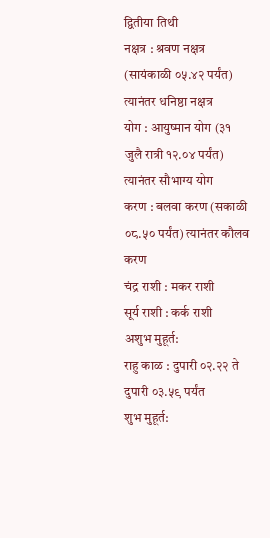द्वितीया तिथी
नक्षत्र : श्रवण नक्षत्र (सायंकाळी ०५.४२ पर्यंत) त्यानंतर धनिष्ठा नक्षत्र
योग : आयुष्मान योग (३१ जुलै रात्री १२.०४ पर्यंत) त्यानंतर सौभाग्य योग
करण : बलवा करण (सकाळी ०८.५० पर्यंत) त्यानंतर कौलव करण
चंद्र राशी : मकर राशी
सूर्य राशी : कर्क राशी
अशुभ मुहूर्त:
राहु काळ : दुपारी ०२.२२ ते दुपारी ०३.५९ पर्यंत
शुभ मुहूर्त: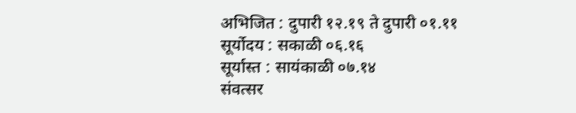अभिजित : दुपारी १२.१९ ते दुपारी ०१.११
सूर्योदय : सकाळी ०६.१६
सूर्यास्त : सायंकाळी ०७.१४
संवत्सर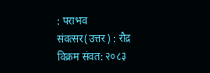: पराभव
संवत्सर(उत्तर) : रौद्र
विक्रम संवत: २०८३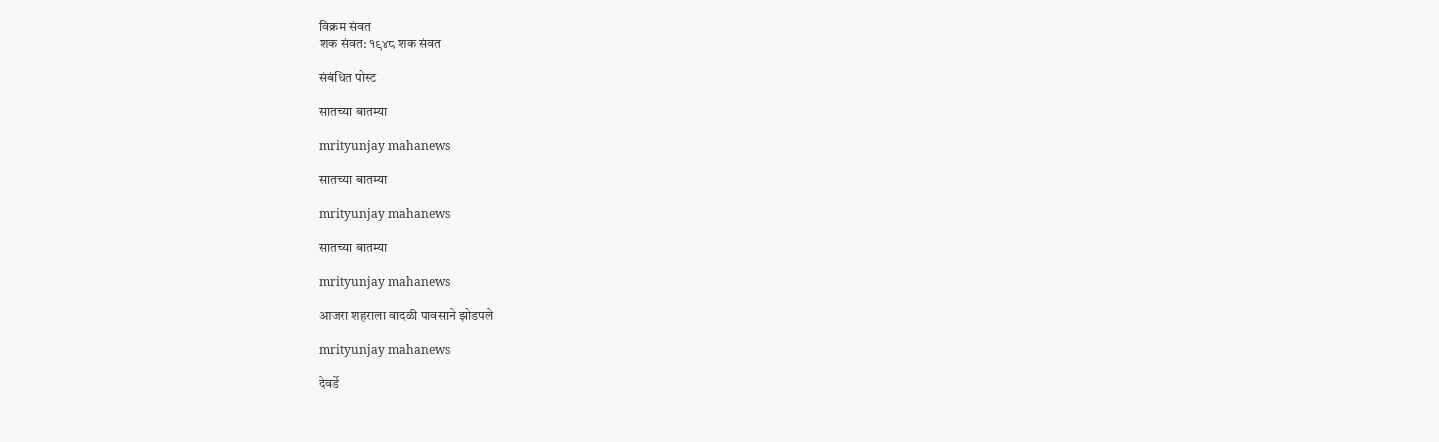विक्रम संवत
शक संवत: १९४८ शक संवत

संबंधित पोस्ट

सातच्या बातम्या

mrityunjay mahanews

सातच्या बातम्या

mrityunjay mahanews

सातच्या बातम्या

mrityunjay mahanews

आजरा शहराला वादळी पावसाने झोडपले

mrityunjay mahanews

देवर्डे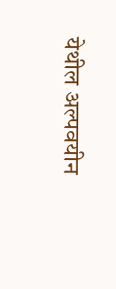येथील अल्पवयीन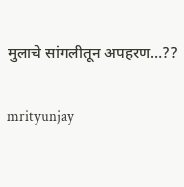मुलाचे सांगलीतून अपहरण…??

mrityunjay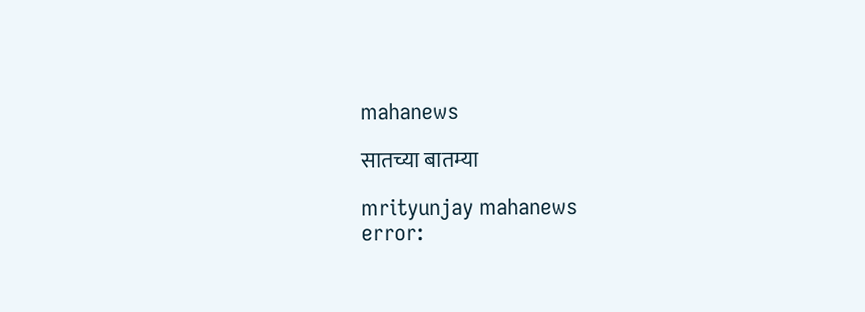mahanews

सातच्या बातम्या

mrityunjay mahanews
error: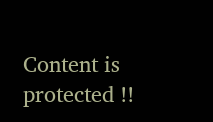Content is protected !!